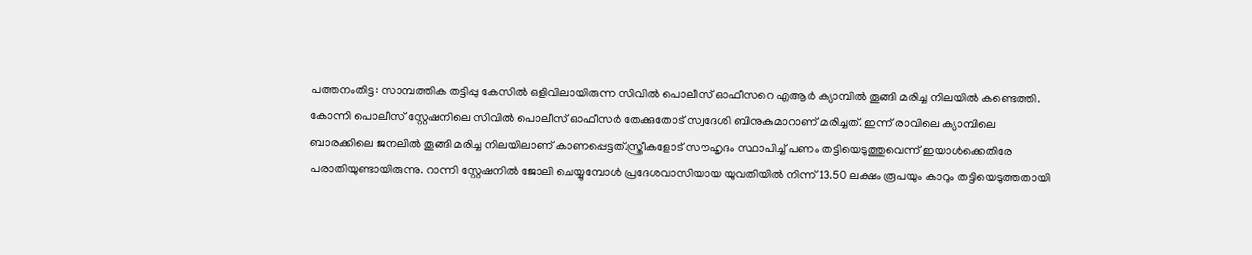പത്തനംതിട്ട: സാമ്പത്തിക തട്ടിപ്പു കേസിൽ ഒളിവിലായിരുന്ന സിവിൽ പൊലീസ് ഓഫീസറെ എആർ ക്യാമ്പിൽ തൂങ്ങി മരിച്ച നിലയിൽ കണ്ടെത്തി. കോന്നി പൊലീസ് സ്റ്റേഷനിലെ സിവിൽ പൊലീസ് ഓഫീസർ തേക്കുതോട് സ്വദേശി ബിനുകുമാറാണ് മരിച്ചത്. ഇന്ന് രാവിലെ ക്യാമ്പിലെ ബാരക്കിലെ ജനലിൽ തൂങ്ങി മരിച്ച നിലയിലാണ് കാണപ്പെട്ടത്.സ്ത്രീകളോട് സൗഹൃദം സ്ഥാപിച്ച് പണം തട്ടിയെടുത്തുവെന്ന് ഇയാൾക്കെതിരേ പരാതിയുണ്ടായിരുന്നു. റാന്നി സ്റ്റേഷനിൽ ജോലി ചെയ്യുമ്പോൾ പ്രദേശവാസിയായ യുവതിയിൽ നിന്ന് 13.50 ലക്ഷം രൂപയും കാറും തട്ടിയെടുത്തതായി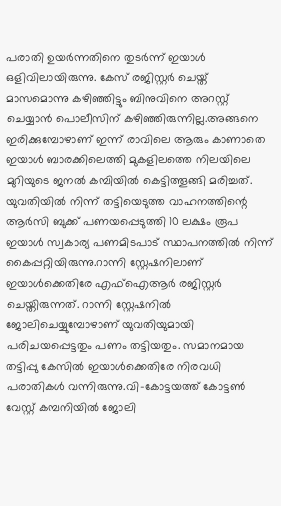പരാതി ഉയർന്നതിനെ തുടർന്ന് ഇയാൾ ഒളിവിലായിരുന്നു. കേസ് രജിസ്റ്റർ ചെയ്ത് മാസമൊന്നു കഴിഞ്ഞിട്ടും ബിനുവിനെ അറസ്റ്റ് ചെയ്യാൻ പൊലീസിന് കഴിഞ്ഞിരുന്നില്ല.അങ്ങനെ ഇരിക്കുമ്പോഴാണ് ഇന്ന് രാവിലെ ആരും കാണാതെ ഇയാൾ ബാരക്കിലെത്തി മുകളിലത്തെ നിലയിലെ മുറിയുടെ ജനൽ കമ്പിയിൽ കെട്ടിത്തൂങ്ങി മരിച്ചത്. യുവതിയിൽ നിന്ന് തട്ടിയെടുത്ത വാഹനത്തിന്റെ ആർസി ബുക്ക് പണയപ്പെടുത്തി 10 ലക്ഷം രൂപ ഇയാൾ സ്വകാര്യ പണമിടപാട് സ്ഥാപനത്തിൽ നിന്ന് കൈപ്പറ്റിയിരുന്നു.റാന്നി സ്റ്റേഷനിലാണ് ഇയാൾക്കെതിരേ എഫ്ഐആർ രജിസ്റ്റർ ചെയ്തിരുന്നത്. റാന്നി സ്റ്റേഷനിൽ ജോലിചെയ്യുമ്പോഴാണ് യുവതിയുമായി പരിചയപ്പെട്ടതും പണം തട്ടിയതും. സമാനമായ തട്ടിപ്പു കേസിൽ ഇയാൾക്കെതിരേ നിരവധി പരാതികൾ വന്നിരുന്നു.വി-കോട്ടയത്ത് കോട്ടൺ വേസ്റ്റ് കമ്പനിയിൽ ജോലി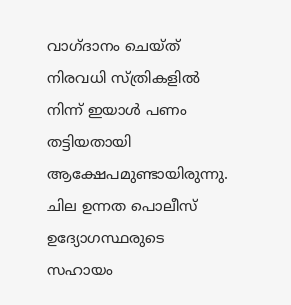വാഗ്ദാനം ചെയ്ത് നിരവധി സ്ത്രികളിൽ നിന്ന് ഇയാൾ പണം തട്ടിയതായി ആക്ഷേപമുണ്ടായിരുന്നു. ചില ഉന്നത പൊലീസ് ഉദ്യോഗസ്ഥരുടെ സഹായം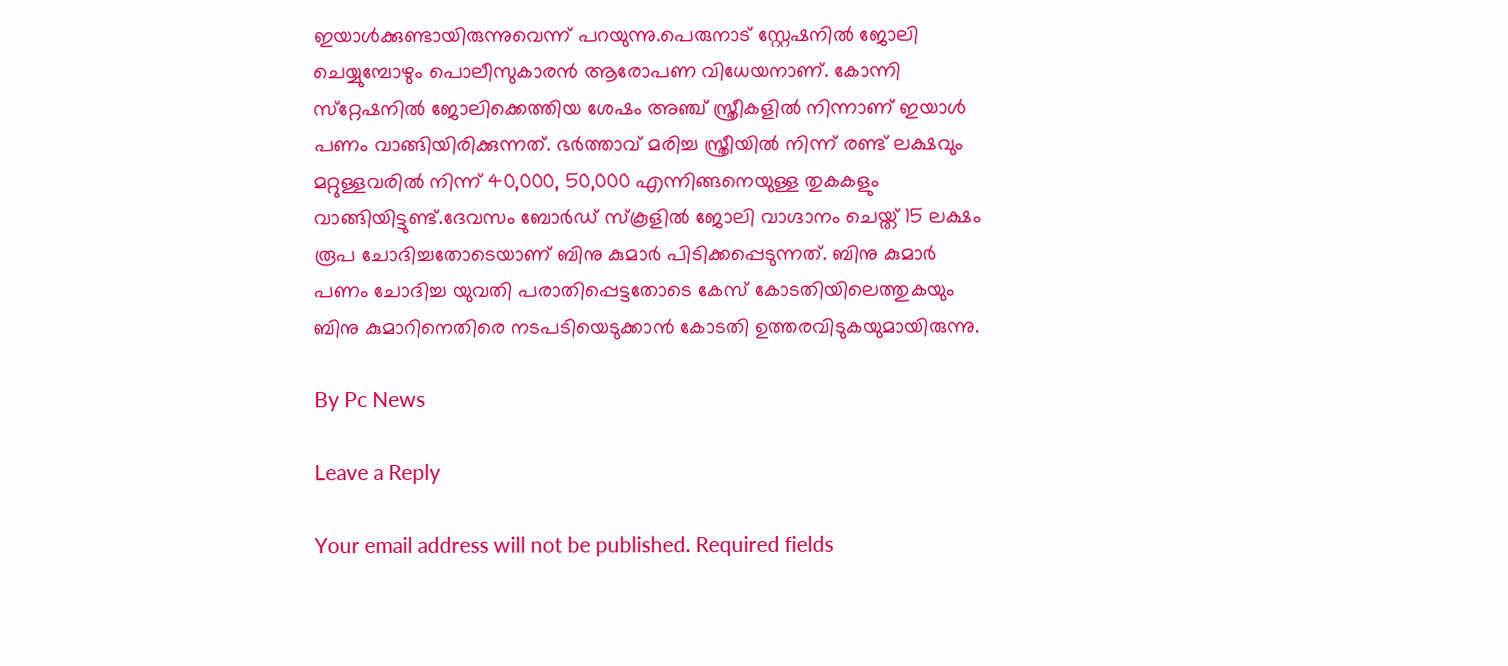ഇയാൾക്കുണ്ടായിരുന്നുവെന്ന് പറയുന്നു.പെരുനാട് സ്റ്റേഷനിൽ ജോലി ചെയ്യുമ്പോഴും പൊലീസുകാരൻ ആരോപണ വിധേയനാണ്. കോന്നി സ്‌റ്റേഷനിൽ ജോലിക്കെത്തിയ ശേഷം അഞ്ച് സ്ത്രീകളിൽ നിന്നാണ് ഇയാൾ പണം വാങ്ങിയിരിക്കുന്നത്. ഭർത്താവ് മരിച്ച സ്ത്രീയിൽ നിന്ന് രണ്ട് ലക്ഷവും മറ്റുള്ളവരിൽ നിന്ന് 40,000, 50,000 എന്നിങ്ങനെയുള്ള തുകകളും വാങ്ങിയിട്ടുണ്ട്.ദേവസം ബോർഡ് സ്‌കൂളിൽ ജോലി വാഗ്ദാനം ചെയ്ത് 15 ലക്ഷം രൂപ ചോദിച്ചതോടെയാണ് ബിനു കുമാർ പിടിക്കപ്പെടുന്നത്. ബിനു കുമാർ പണം ചോദിച്ച യുവതി പരാതിപ്പെട്ടതോടെ കേസ് കോടതിയിലെത്തുകയും ബിനു കുമാറിനെതിരെ നടപടിയെടുക്കാൻ കോടതി ഉത്തരവിടുകയുമായിരുന്നു.

By Pc News

Leave a Reply

Your email address will not be published. Required fields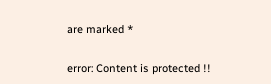are marked *

error: Content is protected !!